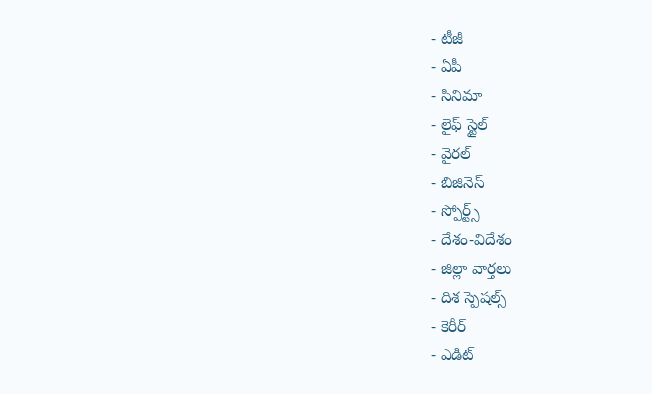- టీజీ
- ఏపీ
- సినిమా
- లైఫ్ స్టైల్
- వైరల్
- బిజినెస్
- స్పోర్ట్స్
- దేశం-విదేశం
- జిల్లా వార్తలు
- దిశ స్పెషల్స్
- కెరీర్
- ఎడిట్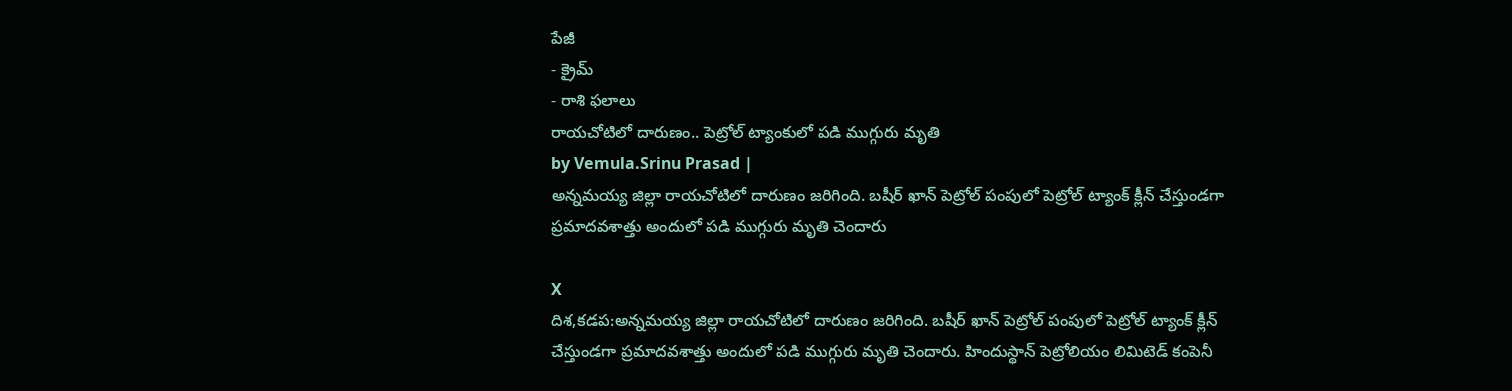పేజీ
- క్రైమ్
- రాశి ఫలాలు
రాయచోటిలో దారుణం.. పెట్రోల్ ట్యాంకులో పడి ముగ్గురు మృతి
by Vemula.Srinu Prasad |
అన్నమయ్య జిల్లా రాయచోటిలో దారుణం జరిగింది. బషీర్ ఖాన్ పెట్రోల్ పంపులో పెట్రోల్ ట్యాంక్ క్లీన్ చేస్తుండగా ప్రమాదవశాత్తు అందులో పడి ముగ్గురు మృతి చెందారు

X
దిశ,కడప:అన్నమయ్య జిల్లా రాయచోటిలో దారుణం జరిగింది. బషీర్ ఖాన్ పెట్రోల్ పంపులో పెట్రోల్ ట్యాంక్ క్లీన్ చేస్తుండగా ప్రమాదవశాత్తు అందులో పడి ముగ్గురు మృతి చెందారు. హిందుస్థాన్ పెట్రోలియం లిమిటెడ్ కంపెనీ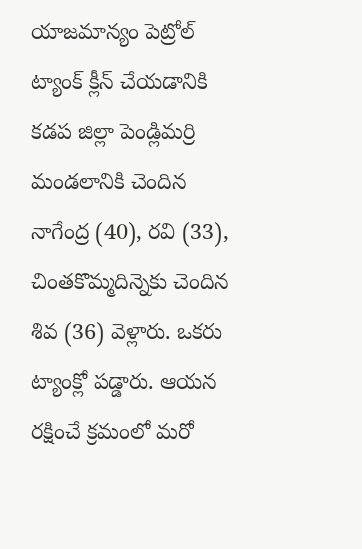యాజమాన్యం పెట్రోల్ ట్యాంక్ క్లీన్ చేయడానికి కడప జిల్లా పెండ్లిమర్రి మండలానికి చెందిన నాగేంద్ర (40), రవి (33), చింతకొమ్మదిన్నెకు చెందిన శివ (36) వెళ్లారు. ఒకరు ట్యాంక్లో పడ్డారు. ఆయన రక్షించే క్రమంలో మరో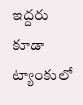ఇద్దరు కూడా ట్యాంకులో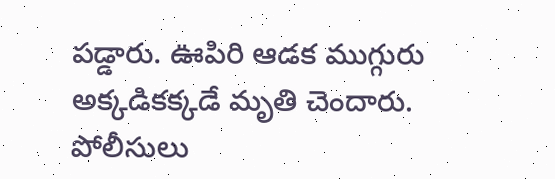పడ్డారు. ఊపిరి ఆడక ముగ్గురు అక్కడికక్కడే మృతి చెందారు. పోలీసులు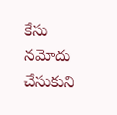కేసు నమోదు చేసుకుని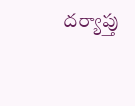దర్యాప్తు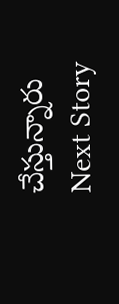చేస్తున్నారు
Next Story